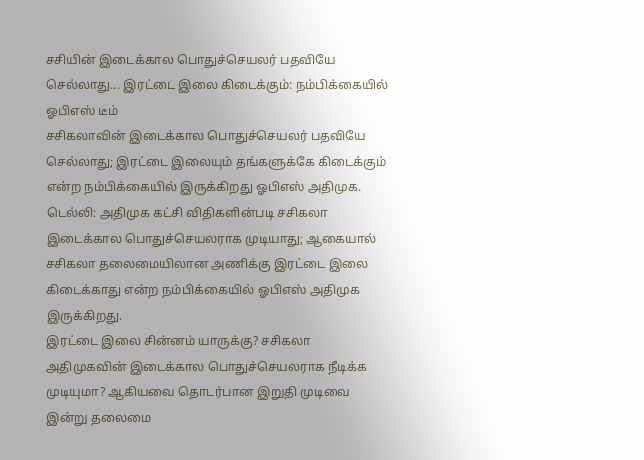சசியின் இடைக்கால பொதுச்செயலர் பதவியே செல்லாது... இரட்டை இலை கிடைக்கும்: நம்பிக்கையில் ஓபிஎஸ் டீம்
சசிகலாவின் இடைக்கால பொதுச்செயலர் பதவியே செல்லாது; இரட்டை இலையும் தங்களுக்கே கிடைக்கும் என்ற நம்பிக்கையில் இருக்கிறது ஓபிஎஸ் அதிமுக.
டெல்லி: அதிமுக கட்சி விதிகளின்படி சசிகலா இடைக்கால பொதுச்செயலராக முடியாது; ஆகையால் சசிகலா தலைமையிலான அணிக்கு இரட்டை இலை கிடைக்காது என்ற நம்பிக்கையில் ஓபிஎஸ் அதிமுக இருக்கிறது.
இரட்டை இலை சின்னம் யாருக்கு? சசிகலா அதிமுகவின் இடைக்கால பொதுச்செயலராக நீடிக்க முடியுமா? ஆகியவை தொடர்பான இறுதி முடிவை இன்று தலைமை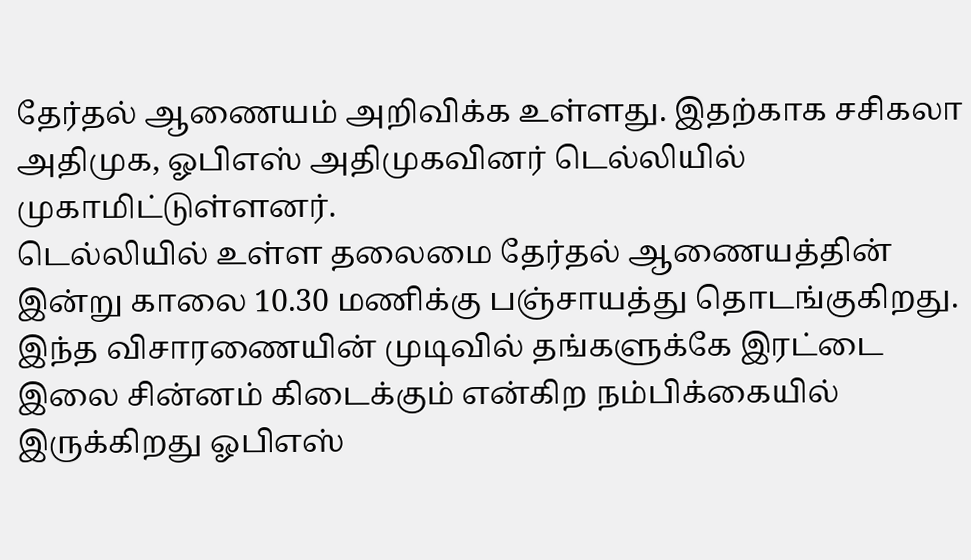தேர்தல் ஆணையம் அறிவிக்க உள்ளது. இதற்காக சசிகலா அதிமுக, ஓபிஎஸ் அதிமுகவினர் டெல்லியில் முகாமிட்டுள்ளனர்.
டெல்லியில் உள்ள தலைமை தேர்தல் ஆணையத்தின் இன்று காலை 10.30 மணிக்கு பஞ்சாயத்து தொடங்குகிறது. இந்த விசாரணையின் முடிவில் தங்களுக்கே இரட்டை இலை சின்னம் கிடைக்கும் என்கிற நம்பிக்கையில் இருக்கிறது ஓபிஎஸ்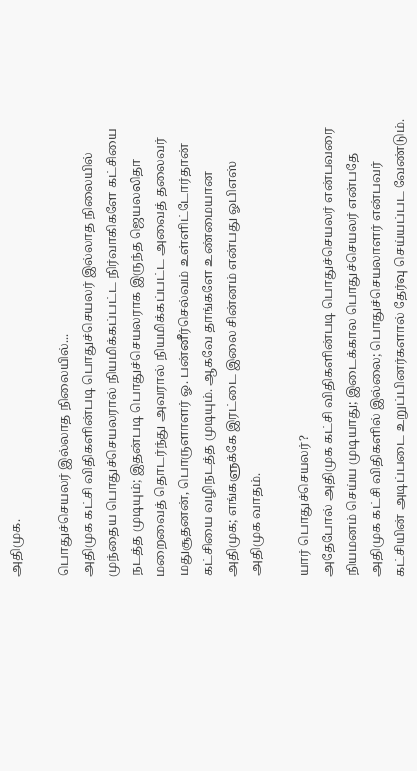அதிமுக.

பொதுச்செயலர் இல்லாத நிலையில்...
அதிமுக கட்சி விதிகளின்படி பொதுச்செயலர் இல்லாத நிலையில் முந்தைய பொதுச்செயலரால் நியமிக்கப்பட்ட நிர்வாகிகளே கட்சியை நடத்த முடியும்; இதன்படி பொதுச்செயலராக இருந்த ஜெயலலிதா மறைவைத் தொடர்ந்து அவரால் நியமிக்கப்பட்ட அவைத் தலைவர் மதுசூதனன், பொருளாளர் ஓ. பன்னீர்செல்வம் உள்ளிட்டோர்தான் கட்சியை வழிநடத்த முடியும். ஆகவே தாங்களே உண்மையான அதிமுக; எங்களுக்கே இரட்டை இலை சின்னம் என்பது ஓபிஎஸ் அதிமுக வாதம்.

யார் பொதுச்செயலர்?
அதேபோல் அதிமுக கட்சி விதிகளின்படி பொதுச்செயலர் என்பவரை நியமனம் செய்ய முடியாது; இடைக்கால பொதுச்செயலர் என்பதே அதிமுக கட்சி விதிகளில் இல்லை; பொதுச்செயலாளர் என்பவர் கட்சியின் அடிப்படை உறுப்பினர்களால் தேர்வு செய்யப்பட வேண்டும்.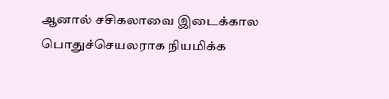ஆனால் சசிகலாவை இடைக்கால பொதுச்செயலராக நியமிக்க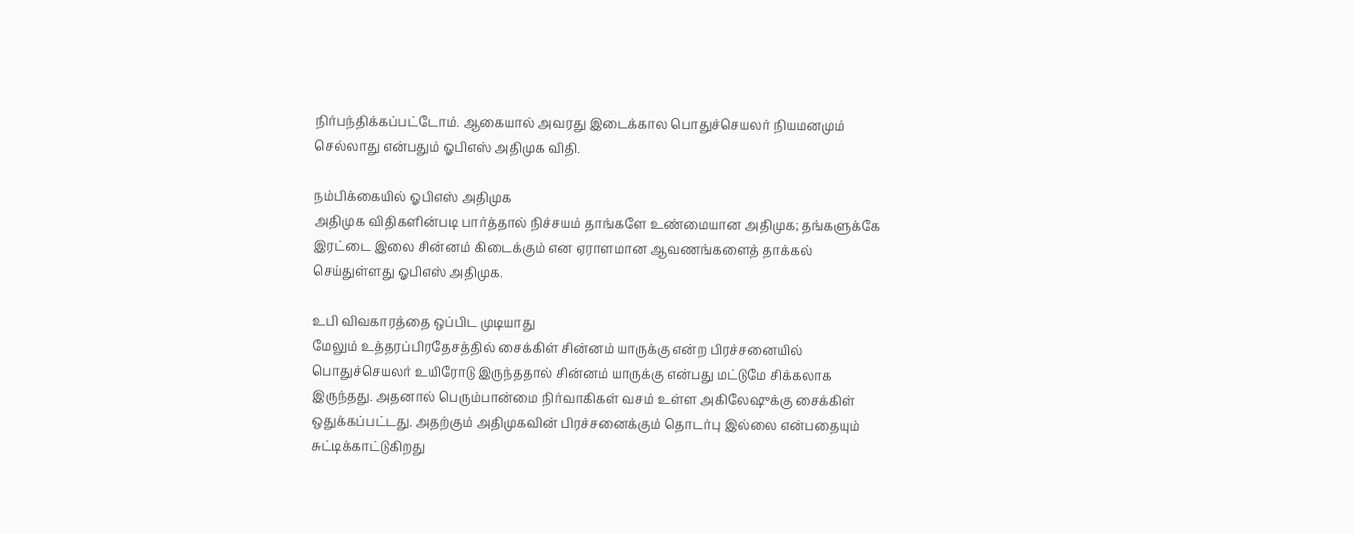நிர்பந்திக்கப்பட்டோம். ஆகையால் அவரது இடைக்கால பொதுச்செயலர் நியமனமும் செல்லாது என்பதும் ஓபிஎஸ் அதிமுக விதி.

நம்பிக்கையில் ஓபிஎஸ் அதிமுக
அதிமுக விதிகளின்படி பார்த்தால் நிச்சயம் தாங்களே உண்மையான அதிமுக; தங்களுக்கே இரட்டை இலை சின்னம் கிடைக்கும் என ஏராளமான ஆவணங்களைத் தாக்கல் செய்துள்ளது ஓபிஎஸ் அதிமுக.

உபி விவகாரத்தை ஒப்பிட முடியாது
மேலும் உத்தரப்பிரதேசத்தில் சைக்கிள் சின்னம் யாருக்கு என்ற பிரச்சனையில் பொதுச்செயலர் உயிரோடு இருந்ததால் சின்னம் யாருக்கு என்பது மட்டுமே சிக்கலாக இருந்தது. அதனால் பெரும்பான்மை நிர்வாகிகள் வசம் உள்ள அகிலேஷுக்கு சைக்கிள் ஒதுக்கப்பட்டது. அதற்கும் அதிமுகவின் பிரச்சனைக்கும் தொடர்பு இல்லை என்பதையும் சுட்டிக்காட்டுகிறது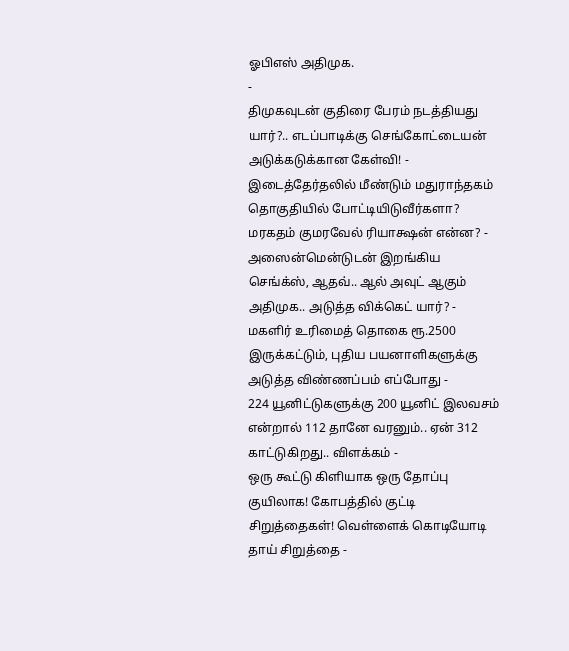ஓபிஎஸ் அதிமுக.
-
திமுகவுடன் குதிரை பேரம் நடத்தியது யார்?.. எடப்பாடிக்கு செங்கோட்டையன் அடுக்கடுக்கான கேள்வி! -
இடைத்தேர்தலில் மீண்டும் மதுராந்தகம் தொகுதியில் போட்டியிடுவீர்களா? மரகதம் குமரவேல் ரியாக்ஷன் என்ன? -
அஸைன்மென்டுடன் இறங்கிய செங்க்ஸ், ஆதவ்.. ஆல் அவுட் ஆகும் அதிமுக.. அடுத்த விக்கெட் யார்? -
மகளிர் உரிமைத் தொகை ரூ.2500 இருக்கட்டும், புதிய பயனாளிகளுக்கு அடுத்த விண்ணப்பம் எப்போது -
224 யூனிட்டுகளுக்கு 200 யூனிட் இலவசம் என்றால் 112 தானே வரனும்.. ஏன் 312 காட்டுகிறது.. விளக்கம் -
ஒரு கூட்டு கிளியாக ஒரு தோப்பு குயிலாக! கோபத்தில் குட்டி சிறுத்தைகள்! வெள்ளைக் கொடியோடி தாய் சிறுத்தை -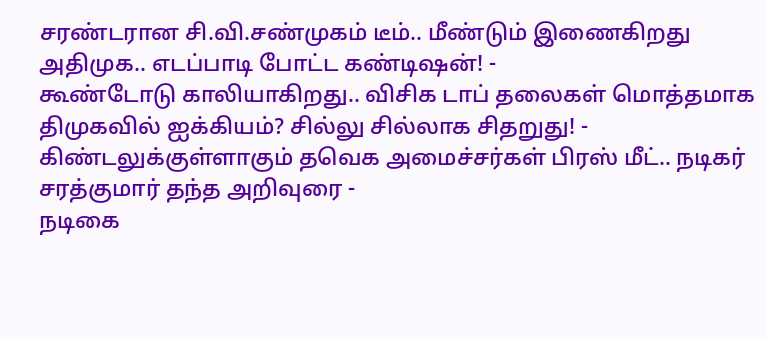சரண்டரான சி.வி.சண்முகம் டீம்.. மீண்டும் இணைகிறது அதிமுக.. எடப்பாடி போட்ட கண்டிஷன்! -
கூண்டோடு காலியாகிறது.. விசிக டாப் தலைகள் மொத்தமாக திமுகவில் ஐக்கியம்? சில்லு சில்லாக சிதறுது! -
கிண்டலுக்குள்ளாகும் தவெக அமைச்சர்கள் பிரஸ் மீட்.. நடிகர் சரத்குமார் தந்த அறிவுரை -
நடிகை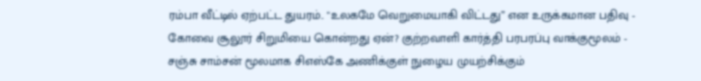ரம்பா வீட்டில் ஏற்பட்ட துயரம்.. "உலகமே வெறுமையாகி விட்டது” என உருக்கமான பதிவு -
கோவை சூலூர் சிறுமியை கொன்றது ஏன்? குற்றவாளி கார்த்தி பரபரப்பு வாக்குமூலம் -
சஞ்சு சாம்சன் மூலமாக சிஎஸ்கே அணிக்குள் நுழைய முயற்சிக்கும்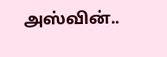அஸ்வின்..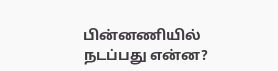பின்னணியில் நடப்பது என்ன?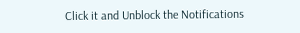Click it and Unblock the Notifications